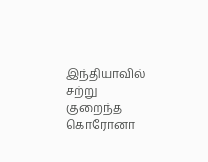இந்தியாவில் சற்று குறைந்த கொரோனா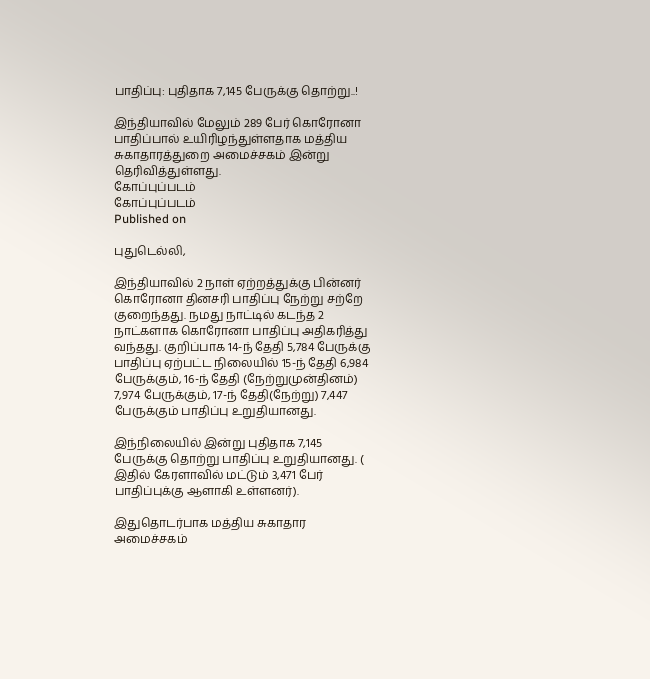பாதிப்பு: புதிதாக 7,145 பேருக்கு தொற்று..!

இந்தியாவில் மேலும் 289 பேர் கொரோனா பாதிப்பால் உயிரிழந்துள்ளதாக மத்திய சுகாதாரத்துறை அமைச்சகம் இன்று தெரிவித்துள்ளது.
கோப்புப்படம்
கோப்புப்படம்
Published on

புதுடெல்லி,

இந்தியாவில் 2 நாள் ஏற்றத்துக்கு பின்னர் கொரோனா தினசரி பாதிப்பு நேற்று சற்றே குறைந்தது. நமது நாட்டில் கடந்த 2 நாட்களாக கொரோனா பாதிப்பு அதிகரித்து வந்தது. குறிப்பாக 14-ந் தேதி 5,784 பேருக்கு பாதிப்பு ஏற்பட்ட நிலையில் 15-ந் தேதி 6,984 பேருக்கும், 16-ந் தேதி (நேற்றுமுன்தினம்) 7,974 பேருக்கும், 17-ந் தேதி(நேற்று) 7,447 பேருக்கும் பாதிப்பு உறுதியானது.

இந்நிலையில் இன்று புதிதாக 7,145 பேருக்கு தொற்று பாதிப்பு உறுதியானது. ( இதில் கேரளாவில் மட்டும் 3,471 பேர் பாதிப்புக்கு ஆளாகி உள்ளனர்).

இதுதொடர்பாக மத்திய சுகாதார அமைச்சகம்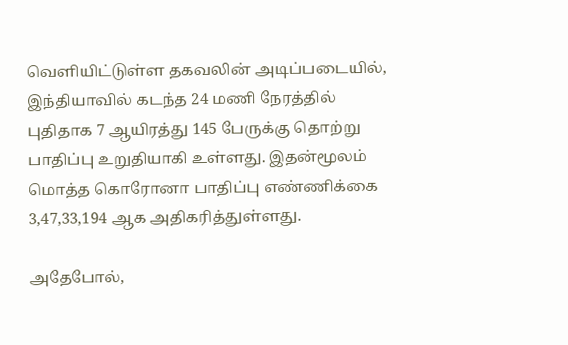வெளியிட்டுள்ள தகவலின் அடிப்படையில், இந்தியாவில் கடந்த 24 மணி நேரத்தில் புதிதாக 7 ஆயிரத்து 145 பேருக்கு தொற்று பாதிப்பு உறுதியாகி உள்ளது. இதன்மூலம் மொத்த கொரோனா பாதிப்பு எண்ணிக்கை 3,47,33,194 ஆக அதிகரித்துள்ளது.

அதேபோல்,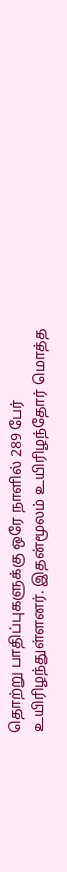தொற்று பாதிப்புகளுக்கு ஒரே நாளில் 289 பேர் உயிரிழந்துள்ளனர். இதன்மூலம் உயிரிழந்தோர் மொத்த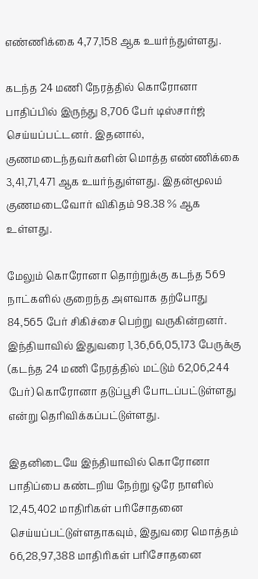எண்ணிக்கை 4,77,158 ஆக உயர்ந்துள்ளது.

கடந்த 24 மணி நேரத்தில் கொரோனா பாதிப்பில் இருந்து 8,706 பேர் டிஸ்சார்ஜ் செய்யப்பட்டனர். இதனால், குணமடைந்தவர்களின் மொத்த எண்ணிக்கை 3,41,71,471 ஆக உயர்ந்துள்ளது. இதன்மூலம் குணமடைவோர் விகிதம் 98.38 % ஆக உள்ளது.

மேலும் கொரோனா தொற்றுக்கு கடந்த 569 நாட்களில் குறைந்த அளவாக தற்போது 84,565 பேர் சிகிச்சை பெற்று வருகின்றனர். இந்தியாவில் இதுவரை 1,36,66,05,173 பேருக்கு (கடந்த 24 மணி நேரத்தில் மட்டும் 62,06,244 பேர்) கொரோனா தடுப்பூசி போடப்பட்டுள்ளது என்று தெரிவிக்கப்பட்டுள்ளது.

இதனிடையே இந்தியாவில் கொரோனா பாதிப்பை கண்டறிய நேற்று ஒரே நாளில் 12,45,402 மாதிரிகள் பரிசோதனை செய்யப்பட்டுள்ளதாகவும், இதுவரை மொத்தம் 66,28,97,388 மாதிரிகள் பரிசோதனை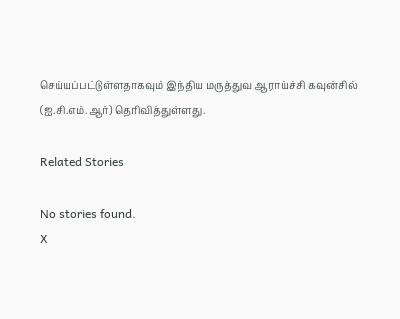செய்யப்பட்டுள்ளதாகவும் இந்திய மருத்துவ ஆராய்ச்சி கவுன்சில் (ஐ.சி.எம்.ஆர்) தெரிவித்துள்ளது.

Related Stories

No stories found.
X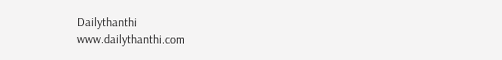Dailythanthi
www.dailythanthi.com